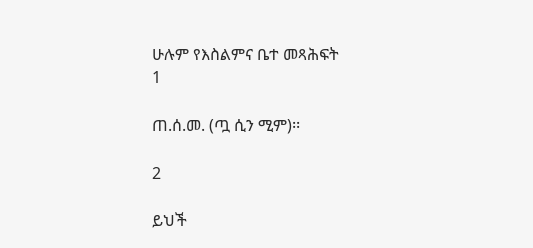ሁሉም የእስልምና ቤተ መጻሕፍት
1

ጠ.ሰ.መ. (ጧ ሲን ሚም)፡፡

2

ይህች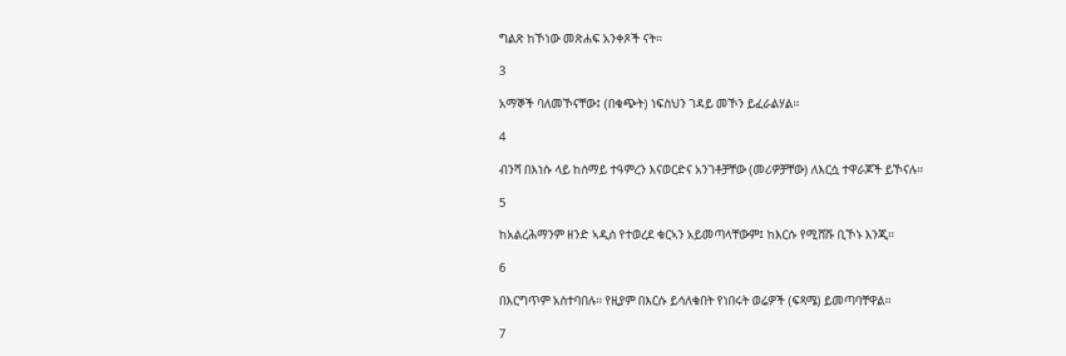ግልጽ ከኾነው መጽሐፍ አንቀጾች ናት፡፡

3

አማኞች ባለመኾናቸው፤ (በቁጭት) ነፍስህን ገዳይ መኾን ይፈራልሃል፡፡

4

ብንሻ በእነሱ ላይ ከሰማይ ተዓምረን እናወርድና አንገቶቻቸው (መሪዎቻቸው) ለእርሷ ተዋራጆች ይኾናሉ፡፡

5

ከአልረሕማንም ዘንድ ኣዲስ የተወረደ ቁርኣን አይመጣላቸውም፤ ከእርሱ የሚሸሹ ቢኾኑ እንጂ፡፡

6

በእርግጥም አስተባበሉ፡፡ የዚያም በእርሱ ይሳለቁበት የነበሩት ወሬዎች (ፍጻሜ) ይመጣባቸዋል፡፡

7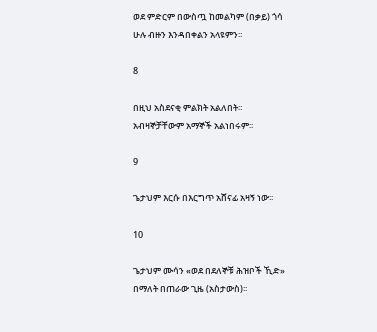ወደ ምድርም በውስጧ ከመልካም (በቃይ) ጎሳ ሁሉ ብዙን እንዳበቀልን አላዩምን፡፡

8

በዚህ አስደናቂ ምልክት አልለበት፡፡ አብዛኞቻቸውም አማኞች አልነበሩም፡፡

9

ጌታህም እርሱ በእርግጥ አሸናፊ አዛኝ ነው፡፡

10

ጌታህም ሙሳን «ወደ በደለኞቹ ሕዝቦች ኺድ» በማለት በጠራው ጊዜ (አስታውስ)፡፡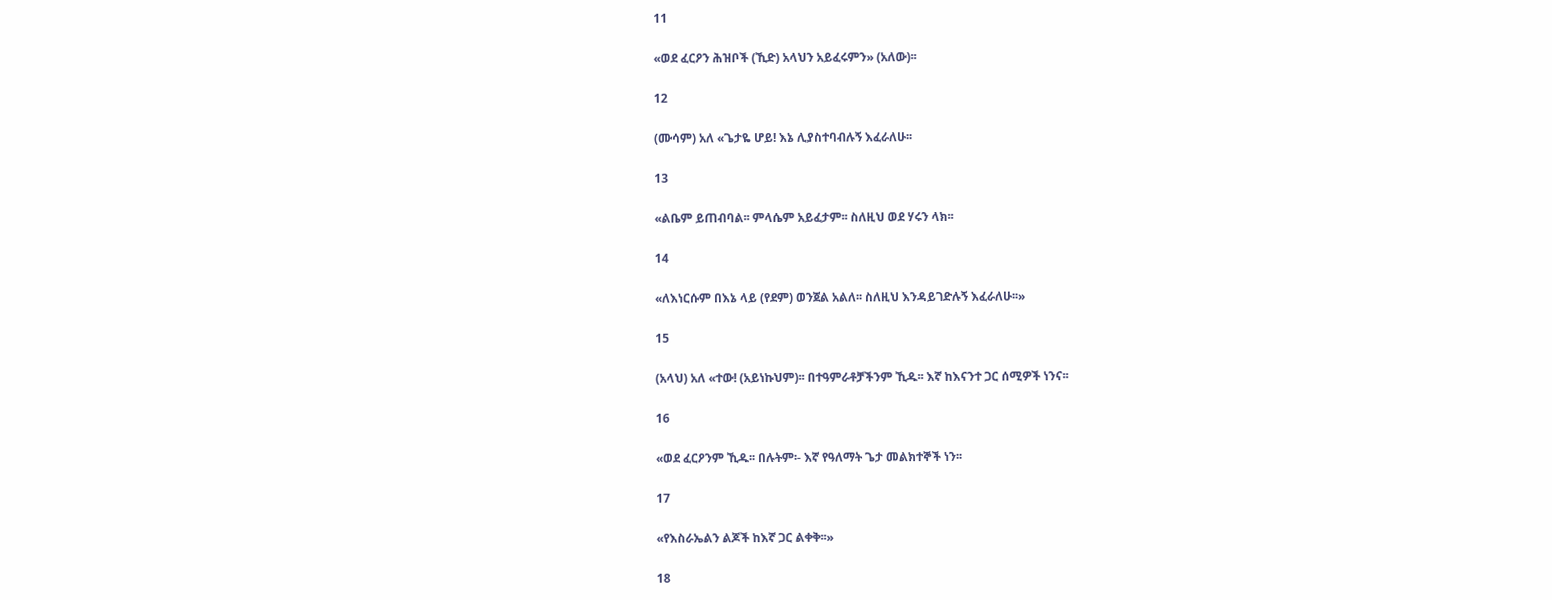11

«ወደ ፈርዖን ሕዝቦች (ኺድ) አላህን አይፈሩምን» (አለው)፡፡

12

(ሙሳም) አለ «ጌታዬ ሆይ! እኔ ሊያስተባብሉኝ እፈራለሁ፡፡

13

«ልቤም ይጠብባል፡፡ ምላሴም አይፈታም፡፡ ስለዚህ ወደ ሃሩን ላክ፡፡

14

«ለእነርሱም በእኔ ላይ (የደም) ወንጀል አልለ፡፡ ስለዚህ እንዳይገድሉኝ እፈራለሁ፡፡»

15

(አላህ) አለ «ተው! (አይነኩህም)፡፡ በተዓምራቶቻችንም ኺዱ፡፡ እኛ ከእናንተ ጋር ሰሚዎች ነንና፡፡

16

«ወደ ፈርዖንም ኺዱ፡፡ በሉትም፡- እኛ የዓለማት ጌታ መልክተኞች ነን፡፡

17

«የእስራኤልን ልጆች ከእኛ ጋር ልቀቅ፡፡»

18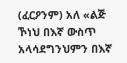(ፈርዖንም) አለ «ልጅ ኾነህ በእኛ ውስጥ አላሳደግንህምን በእኛ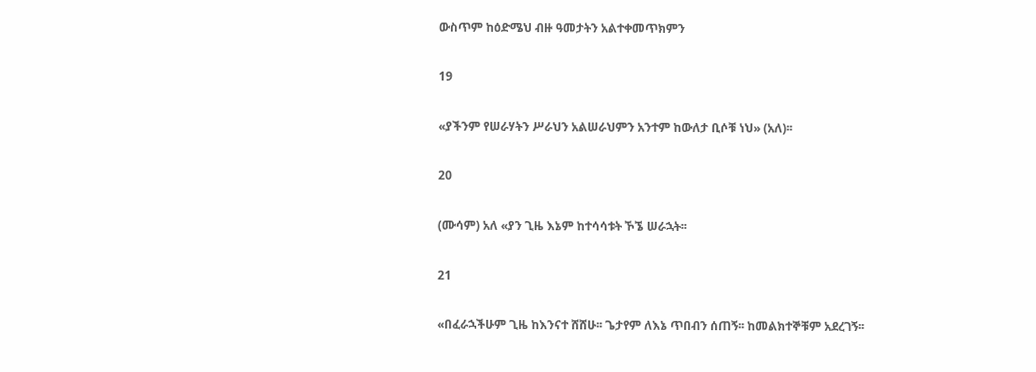ውስጥም ከዕድሜህ ብዙ ዓመታትን አልተቀመጥክምን

19

«ያችንም የሠራሃትን ሥራህን አልሠራህምን አንተም ከውለታ ቢሶቹ ነህ» (አለ)፡፡

20

(ሙሳም) አለ «ያን ጊዜ እኔም ከተሳሳቱት ኾኜ ሠራኋት፡፡

21

«በፈራኋችሁም ጊዜ ከእንናተ ሸሸሁ፡፡ ጌታየም ለእኔ ጥበብን ሰጠኝ፡፡ ከመልክተኞቹም አደረገኝ፡፡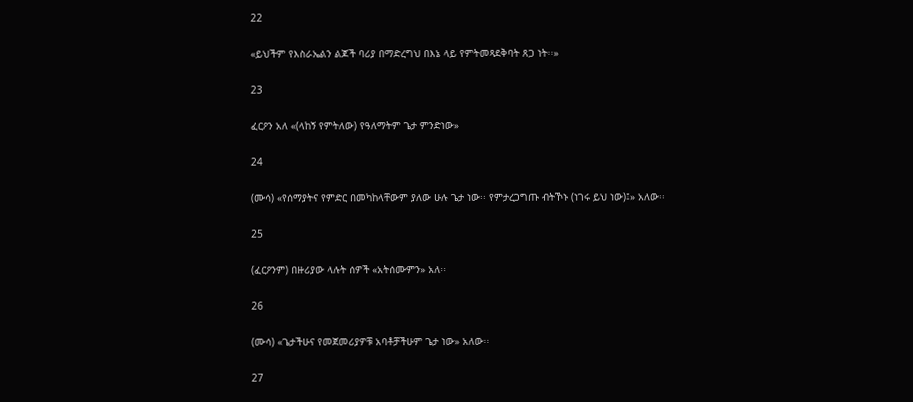22

«ይህችም የእስራኤልን ልጆች ባሪያ በማድረግህ በእኔ ላይ የምትመጻደቅባት ጸጋ ነት፡፡»

23

ፈርዖን አለ «(ላከኝ የምትለው) የዓለማትም ጌታ ምንድነው»

24

(ሙሳ) «የሰማያትና የምድር በመካከላቸውም ያለው ሁሉ ጌታ ነው፡፡ የምታረጋግጡ ብትኾኑ (ነገሩ ይህ ነው)፤» አለው፡፡

25

(ፈርዖንም) በዙሪያው ላሉት ሰዎች «አትሰሙምን» አለ፡፡

26

(ሙሳ) «ጌታችሁና የመጀመሪያዎቹ አባቶቻችሁም ጌታ ነው» አለው፡፡

27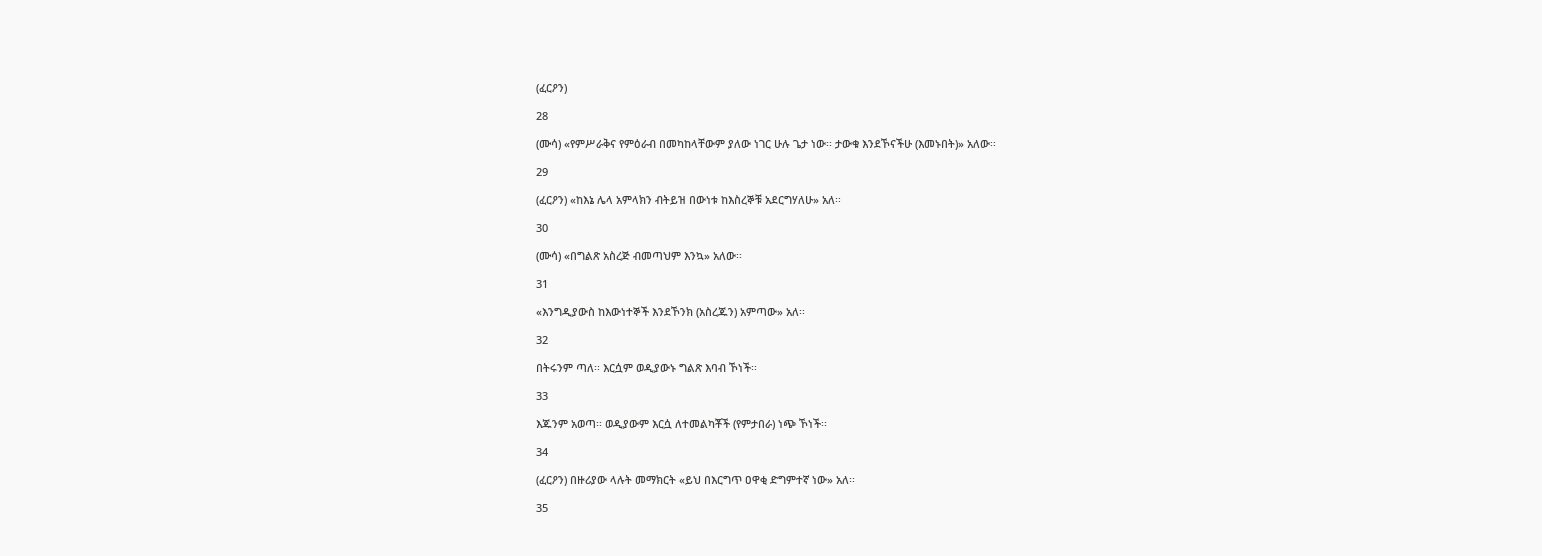(ፈርዖን)

28

(ሙሳ) «የምሥራቅና የምዕራብ በመካከላቸውም ያለው ነገር ሁሉ ጌታ ነው፡፡ ታውቁ እንደኾናችሁ (እመኑበት)» አለው፡፡

29

(ፈርዖን) «ከእኔ ሌላ አምላክን ብትይዝ በውነቱ ከእስረኞቹ አደርግሃለሁ» አለ፡፡

30

(ሙሳ) «በግልጽ አስረጅ ብመጣህም እንኳ» አለው፡፡

31

«እንግዲያውስ ከእውነተኞች እንደኾንክ (አስረጁን) አምጣው» አለ፡፡

32

በትሩንም ጣለ፡፡ እርሷም ወዲያውኑ ግልጽ እባብ ኾነች፡፡

33

እጁንም አወጣ፡፡ ወዲያውም እርሷ ለተመልካቾች (የምታበራ) ነጭ ኾነች፡፡

34

(ፈርዖን) በዙሪያው ላሉት መማክርት «ይህ በእርግጥ ዐዋቂ ድግምተኛ ነው» አለ፡፡

35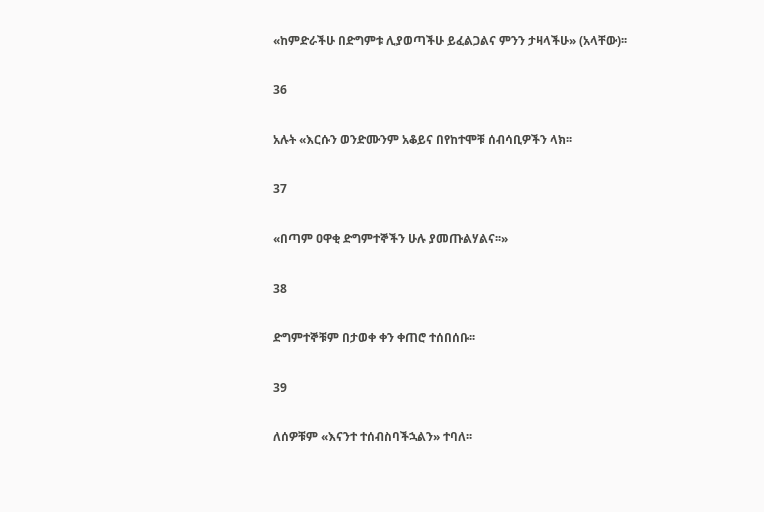«ከምድራችሁ በድግምቱ ሊያወጣችሁ ይፈልጋልና ምንን ታዛላችሁ» (አላቸው)፡፡

36

አሉት «እርሱን ወንድሙንም አቆይና በየከተሞቹ ሰብሳቢዎችን ላክ፡፡

37

«በጣም ዐዋቂ ድግምተኞችን ሁሉ ያመጡልሃልና፡፡»

38

ድግምተኞቹም በታወቀ ቀን ቀጠሮ ተሰበሰቡ፡፡

39

ለሰዎቹም «እናንተ ተሰብስባችኋልን» ተባለ፡፡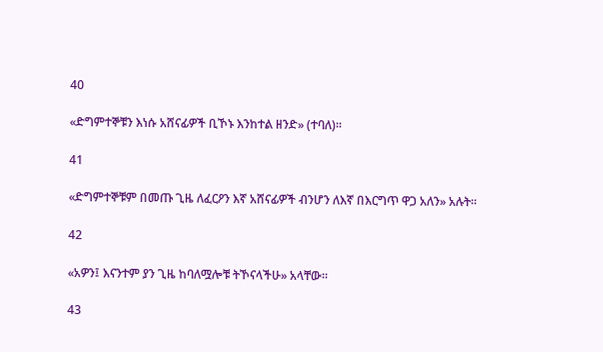40

«ድግምተኞቹን እነሱ አሸናፊዎች ቢኾኑ እንከተል ዘንድ» (ተባለ)፡፡

41

«ድግምተኞቹም በመጡ ጊዜ ለፈርዖን እኛ አሸናፊዎች ብንሆን ለእኛ በእርግጥ ዋጋ አለን» አሉት፡፡

42

«አዎን፤ እናንተም ያን ጊዜ ከባለሟሎቹ ትኾናላችሁ» አላቸው፡፡

43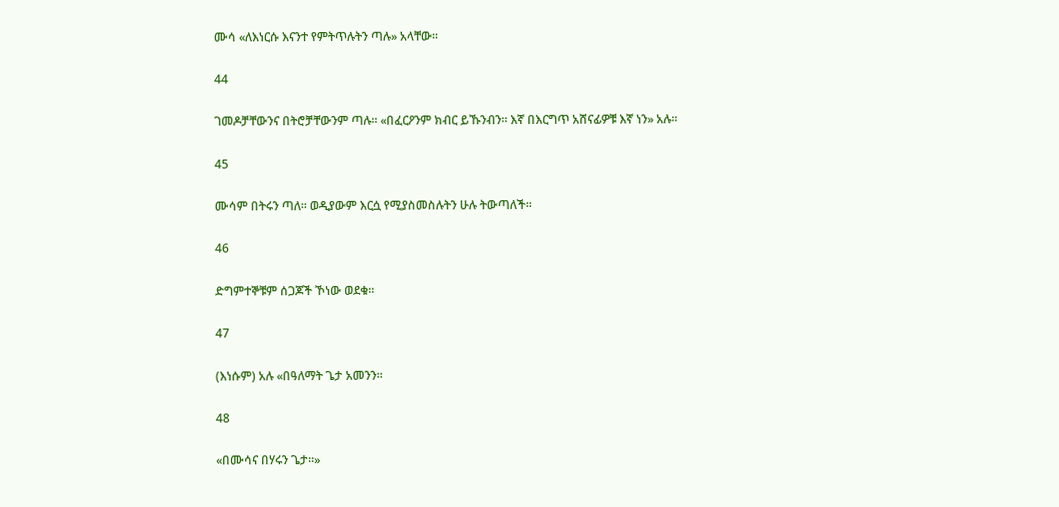ሙሳ «ለእነርሱ እናንተ የምትጥሉትን ጣሉ» አላቸው፡፡

44

ገመዶቻቸውንና በትሮቻቸውንም ጣሉ፡፡ «በፈርዖንም ክብር ይኹንብን፡፡ እኛ በእርግጥ አሸናፊዎቹ እኛ ነን» አሉ፡፡

45

ሙሳም በትሩን ጣለ፡፡ ወዲያውም እርሷ የሚያስመስሉትን ሁሉ ትውጣለች፡፡

46

ድግምተኞቹም ሰጋጆች ኾነው ወደቁ፡፡

47

(እነሱም) አሉ «በዓለማት ጌታ አመንን፡፡

48

«በሙሳና በሃሩን ጌታ፡፡»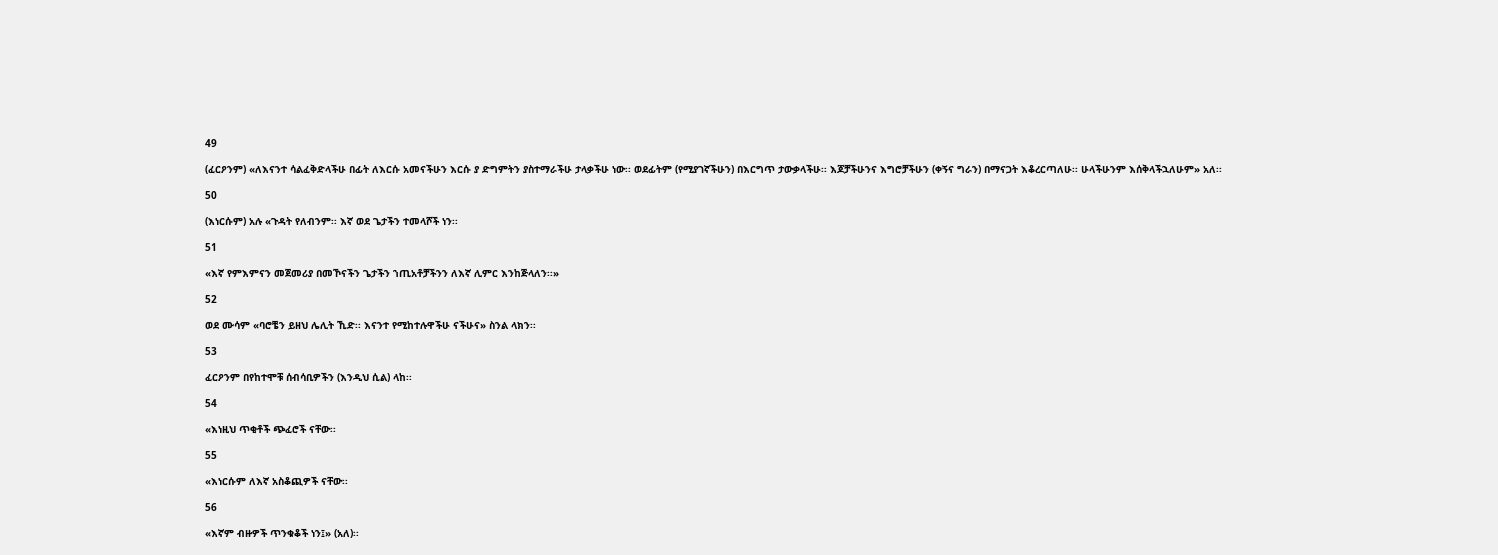49

(ፈርዖንም) «ለእናንተ ሳልፈቅድላችሁ በፊት ለእርሱ አመናችሁን እርሱ ያ ድግምትን ያስተማራችሁ ታላቃችሁ ነው፡፡ ወደፊትም (የሚያገኛችሁን) በእርግጥ ታውቃላችሁ፡፡ እጆቻችሁንና እግሮቻችሁን (ቀኝና ግራን) በማናጋት እቆረርጣለሁ፡፡ ሁላችሁንም እሰቅላችኋለሁም» አለ፡፡

50

(እነርሱም) አሉ «ጉዳት የለብንም፡፡ እኛ ወደ ጌታችን ተመላሾች ነን፡፡

51

«እኛ የምእምናን መጀመሪያ በመኾናችን ጌታችን ኀጢአቶቻችንን ለእኛ ሊምር እንከጅላለን፡፡»

52

ወደ ሙሳም «ባሮቼን ይዘህ ሌሊት ኺድ፡፡ እናንተ የሚከተሉዋችሁ ናችሁና» ስንል ላክን፡፡

53

ፈርዖንም በየከተሞቹ ሰብሳቢዎችን (እንዲህ ሲል) ላከ፡፡

54

«እነዚህ ጥቂቶች ጭፈሮች ናቸው፡፡

55

«እነርሱም ለእኛ አስቆጪዎች ናቸው፡፡

56

«እኛም ብዙዎች ጥንቁቆች ነን፤» (አለ)፡፡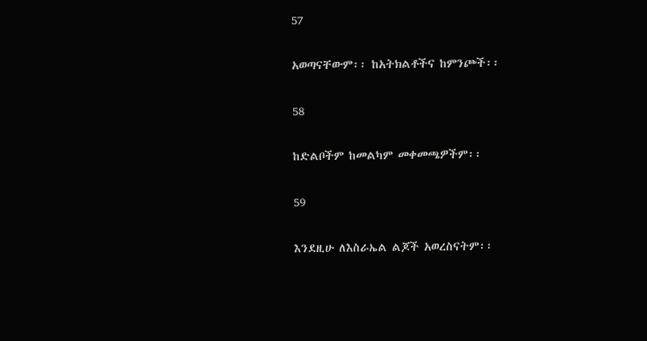57

አወጣናቸውም፡፡ ከአትክልቶችና ከምንጮች፡፡

58

ከድልቦችም ከመልካም መቀመጫዎችም፡፡

59

እንደዚሁ ለእስራኤል ልጆች አወረስናትም፡፡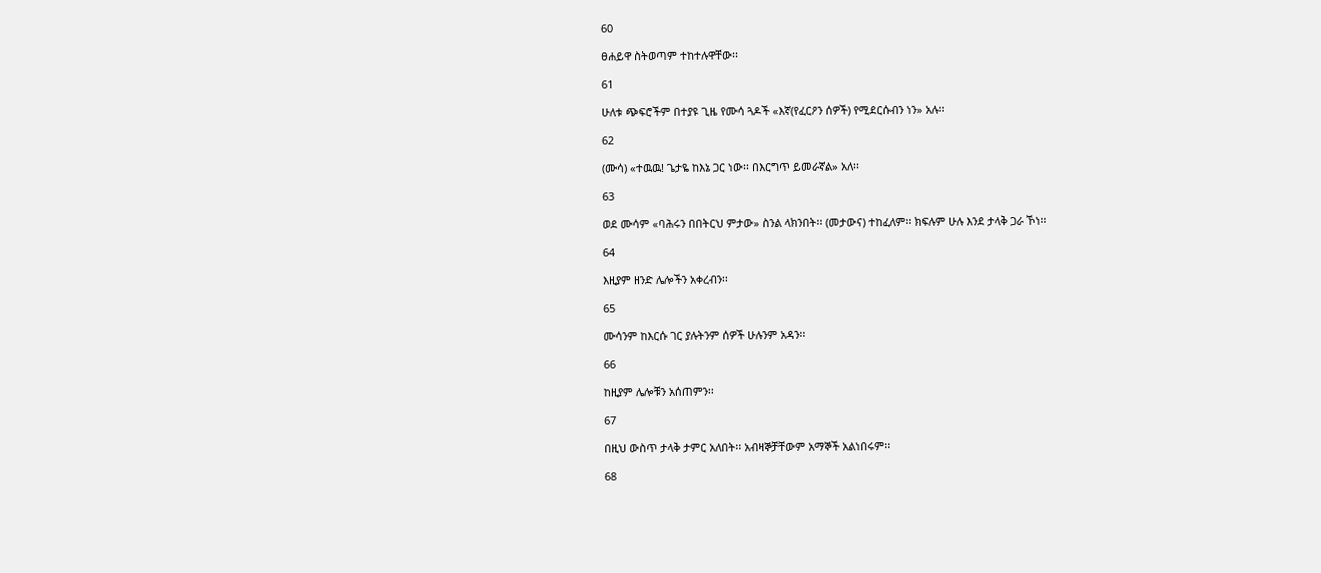60

ፀሐይዋ ስትወጣም ተከተሉዋቸው፡፡

61

ሁለቱ ጭፍሮችም በተያዩ ጊዜ የሙሳ ጓዶች «እኛ(የፈርዖን ሰዎች) የሚደርሱብን ነን» አሉ፡፡

62

(ሙሳ) «ተዉዉ! ጌታዬ ከእኔ ጋር ነው፡፡ በእርግጥ ይመራኛል» አለ፡፡

63

ወደ ሙሳም «ባሕሩን በበትርህ ምታው» ስንል ላክንበት፡፡ (መታውና) ተከፈለም፡፡ ክፍሉም ሁሉ እንደ ታላቅ ጋራ ኾነ፡፡

64

እዚያም ዘንድ ሌሎችን አቀረብን፡፡

65

ሙሳንም ከእርሱ ገር ያሉትንም ሰዎች ሁሉንም አዳን፡፡

66

ከዚያም ሌሎቹን አሰጠምን፡፡

67

በዚህ ውስጥ ታላቅ ታምር አለበት፡፡ አብዛኞቻቸውም አማኞች አልነበሩም፡፡

68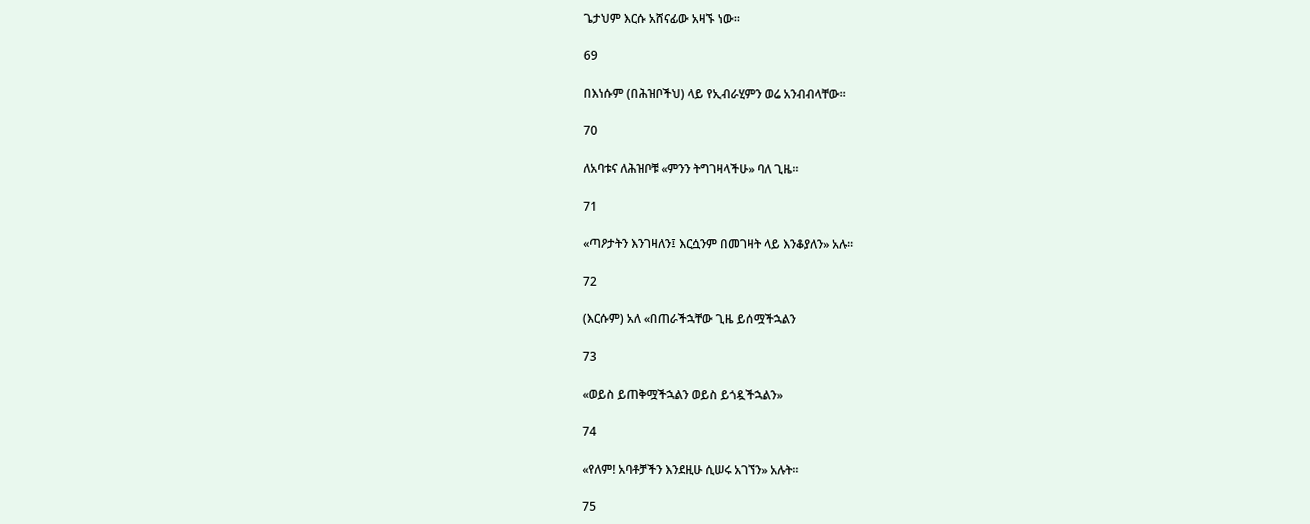ጌታህም እርሱ አሸናፊው አዛኙ ነው፡፡

69

በእነሱም (በሕዝቦችህ) ላይ የኢብራሂምን ወሬ አንብብላቸው፡፡

70

ለአባቱና ለሕዝቦቹ «ምንን ትግገዛላችሁ» ባለ ጊዜ፡፡

71

«ጣዖታትን እንገዛለን፤ እርሷንም በመገዛት ላይ እንቆያለን» አሉ፡፡

72

(እርሱም) አለ «በጠራችኋቸው ጊዜ ይሰሟችኋልን

73

«ወይስ ይጠቅሟችኋልን ወይስ ይጎዷችኋልን»

74

«የለም! አባቶቻችን እንደዚሁ ሲሠሩ አገኘን» አሉት፡፡

75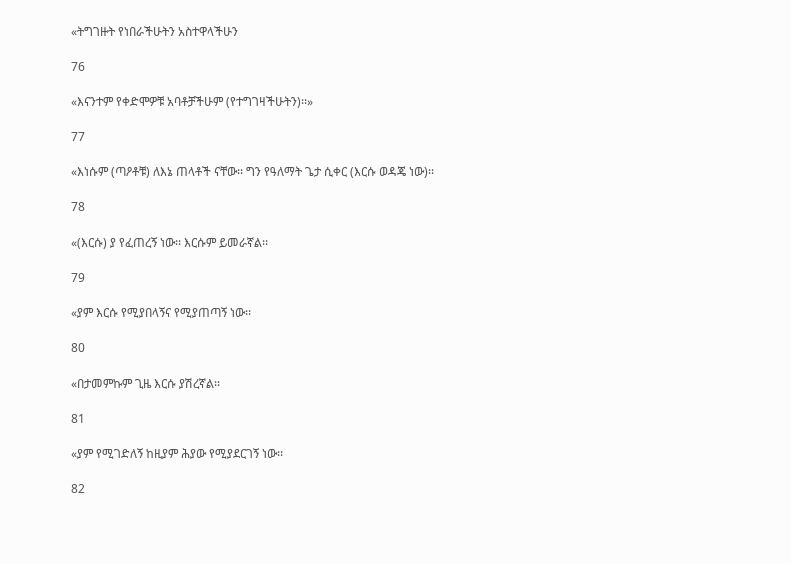«ትግገዙት የነበራችሁትን አስተዋላችሁን

76

«እናንተም የቀድሞዎቹ አባቶቻችሁም (የተግገዛችሁትን)፡፡»

77

«እነሱም (ጣዖቶቹ) ለእኔ ጠላቶች ናቸው፡፡ ግን የዓለማት ጌታ ሲቀር (እርሱ ወዳጄ ነው)፡፡

78

«(እርሱ) ያ የፈጠረኝ ነው፡፡ እርሱም ይመራኛል፡፡

79

«ያም እርሱ የሚያበላኝና የሚያጠጣኝ ነው፡፡

80

«በታመምኩም ጊዜ እርሱ ያሽረኛል፡፡

81

«ያም የሚገድለኝ ከዚያም ሕያው የሚያደርገኝ ነው፡፡

82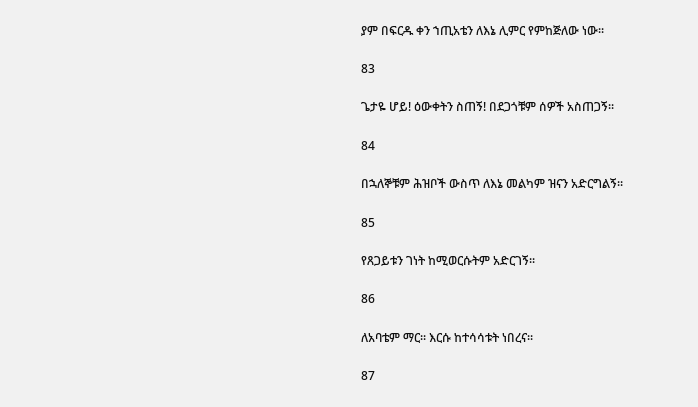ያም በፍርዱ ቀን ኀጢአቴን ለእኔ ሊምር የምከጅለው ነው፡፡

83

ጌታዬ ሆይ! ዕውቀትን ስጠኝ! በደጋጎቹም ሰዎች አስጠጋኝ፡፡

84

በኋለኞቹም ሕዝቦች ውስጥ ለእኔ መልካም ዝናን አድርግልኝ፡፡

85

የጸጋይቱን ገነት ከሚወርሱትም አድርገኝ፡፡

86

ለአባቴም ማር፡፡ እርሱ ከተሳሳቱት ነበረና፡፡

87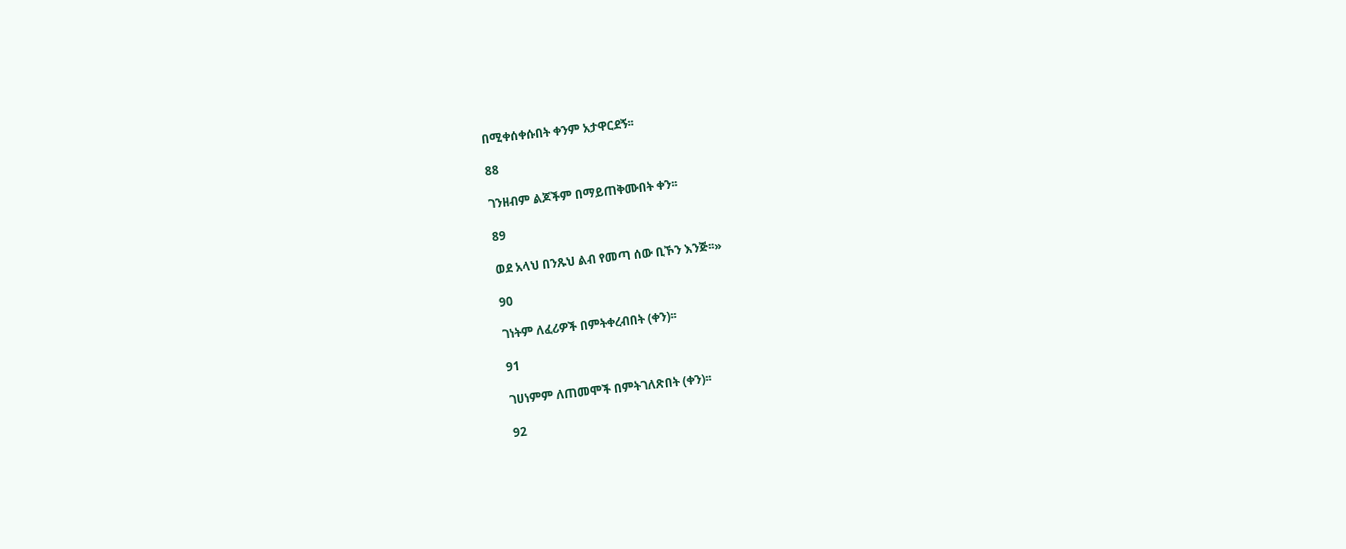በሚቀሰቀሱበት ቀንም አታዋርደኝ፡፡

88

ገንዘብም ልጆችም በማይጠቅሙበት ቀን፡፡

89

ወደ አላህ በንጹህ ልብ የመጣ ሰው ቢኾን እንጅ፡፡»

90

ገነትም ለፈሪዎች በምትቀረብበት (ቀን)፡፡

91

ገሀነምም ለጠመሞች በምትገለጽበት (ቀን)፡፡

92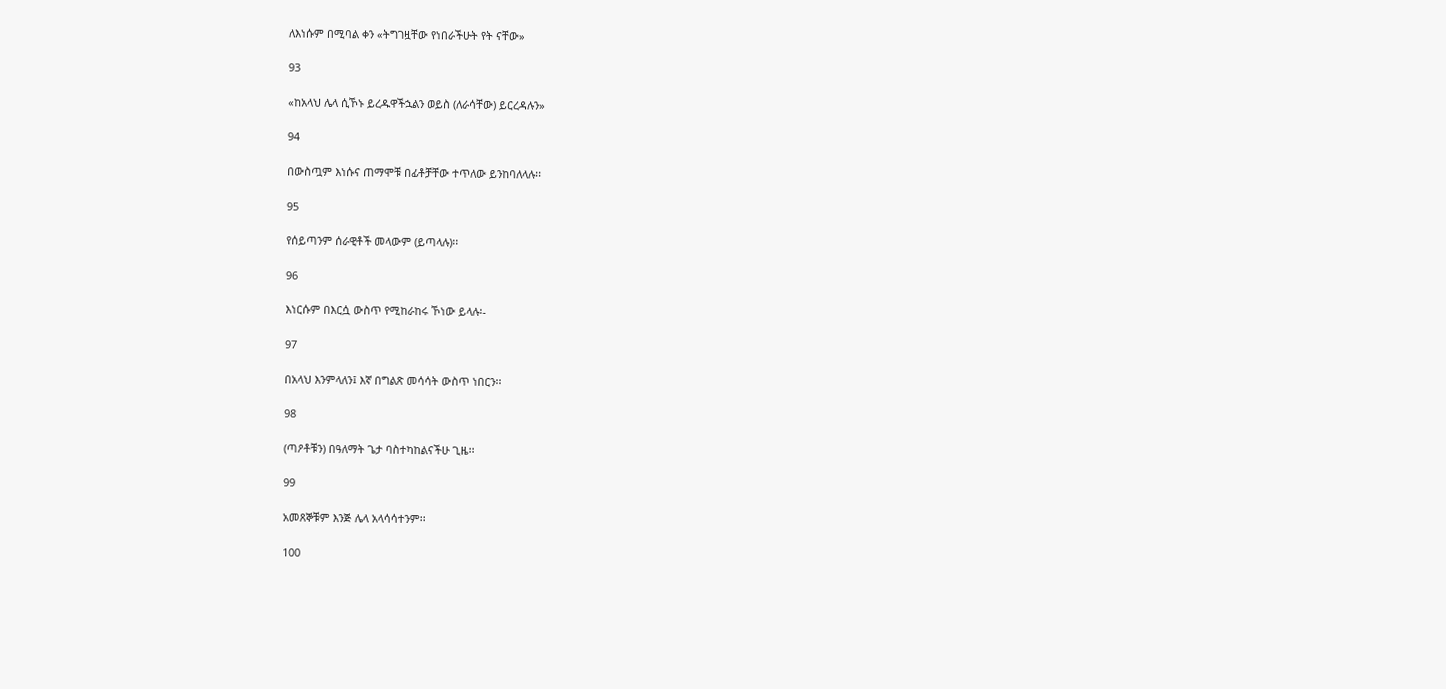ለእነሱም በሚባል ቀን «ትግገዟቸው የነበራችሁት የት ናቸው»

93

«ከአላህ ሌላ ሲኾኑ ይረዱዋችኋልን ወይስ (ለራሳቸው) ይርረዳሉን»

94

በውስጧም እነሱና ጠማሞቹ በፊቶቻቸው ተጥለው ይንከባለላሉ፡፡

95

የሰይጣንም ሰራዊቶች መላውም (ይጣላሉ)፡፡

96

እነርሱም በእርሷ ውስጥ የሚከራከሩ ኾነው ይላሉ፡-

97

በአላህ እንምላለን፤ እኛ በግልጽ መሳሳት ውስጥ ነበርን፡፡

98

(ጣዖቶቹን) በዓለማት ጌታ ባስተካከልናችሁ ጊዜ፡፡

99

አመጸኞቹም እንጅ ሌላ አላሳሳተንም፡፡

100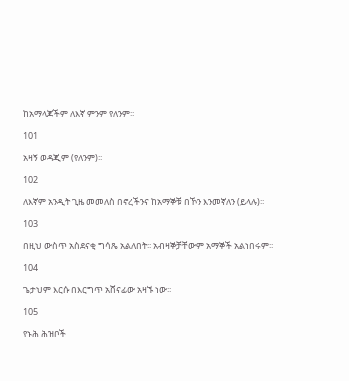ከአማላጆችም ለእኛ ምንም የለንም፡፡

101

አዛኝ ወዳጂም (የለንም)፡፡

102

ለእኛም አንዲት ጊዜ መመለስ በኖረችንና ከአማኞቹ በኾን እንመኛለን (ይላሉ)፡፡

103

በዚህ ውስጥ አስደናቂ ግሳጼ አልለበት፡፡ አብዛኞቻቸውም አማኞች አልነበሩም፡፡

104

ጌታህም እርሱ በእርግጥ አሸናፊው አዛኙ ነው፡፡

105

የኑሕ ሕዝቦች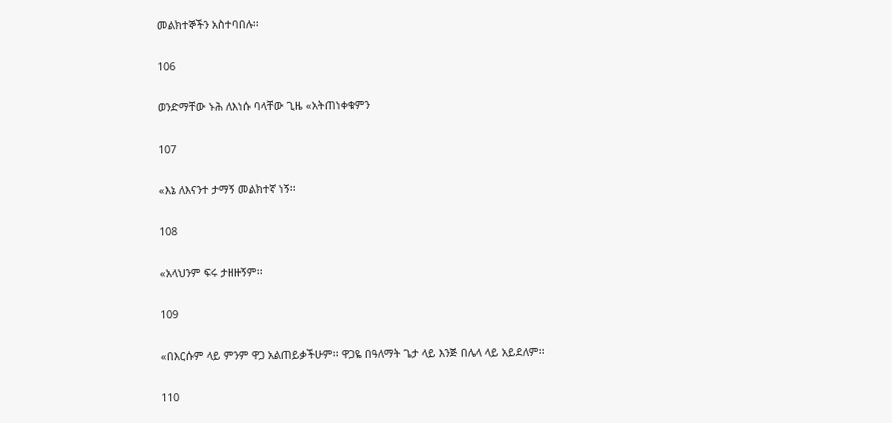መልክተኞችን አስተባበሉ፡፡

106

ወንድማቸው ኑሕ ለእነሱ ባላቸው ጊዜ «አትጠነቀቁምን

107

«እኔ ለእናንተ ታማኝ መልክተኛ ነኝ፡፡

108

«አላህንም ፍሩ ታዘዙኝም፡፡

109

«በእርሱም ላይ ምንም ዋጋ አልጠይቃችሁም፡፡ ዋጋዬ በዓለማት ጌታ ላይ እንጅ በሌላ ላይ አይደለም፡፡

110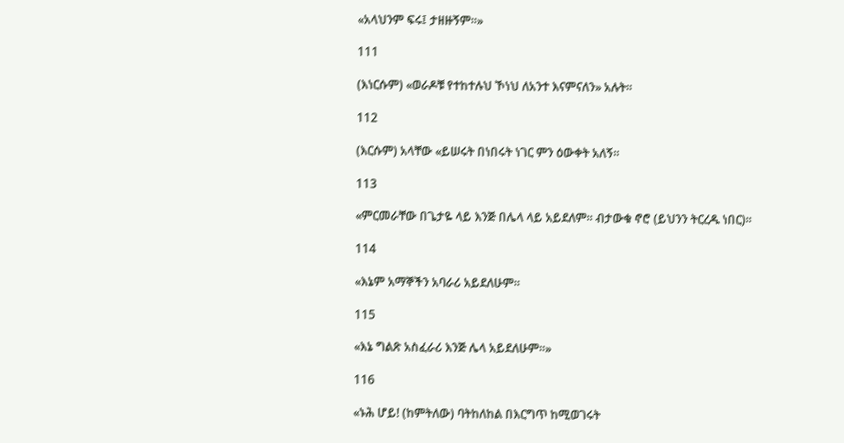«አላህንም ፍሩ፤ ታዘዙኝም፡፡»

111

(እነርሱም) «ወራዶቹ የተከተሉህ ኾነህ ለአንተ እናምናለን» አሉት፡፡

112

(እርሱም) አላቸው «ይሠሩት በነበሩት ነገር ምን ዕውቀት አለኝ፡፡

113

«ምርመራቸው በጌታዬ ላይ እንጅ በሌላ ላይ አይደለም፡፡ ብታውቁ ኖሮ (ይህንን ትርረዱ ነበር)፡፡

114

«እኔም አማኞችን አባራሪ አይደለሁም፡፡

115

«እኔ ግልጽ አስፈራሪ እንጅ ሌላ አይደለሁም፡፡»

116

«ኑሕ ሆይ! (ከምትለው) ባትከለከል በእርግጥ ከሚወገሩት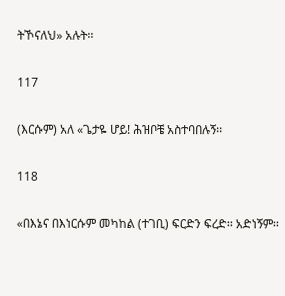ትኾናለህ» አሉት፡፡

117

(እርሱም) አለ «ጌታዬ ሆይ! ሕዝቦቼ አስተባበሉኝ፡፡

118

«በእኔና በእነርሱም መካከል (ተገቢ) ፍርድን ፍረድ፡፡ አድነኝም፡፡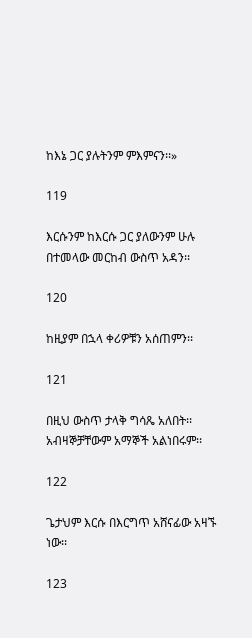ከእኔ ጋር ያሉትንም ምእምናን፡፡»

119

እርሱንም ከእርሱ ጋር ያለውንም ሁሉ በተመላው መርከብ ውስጥ አዳን፡፡

120

ከዚያም በኋላ ቀሪዎቹን አሰጠምን፡፡

121

በዚህ ውስጥ ታላቅ ግሳጼ አለበት፡፡ አብዛኞቻቸውም አማኞች አልነበሩም፡፡

122

ጌታህም እርሱ በእርግጥ አሸናፊው አዛኙ ነው፡፡

123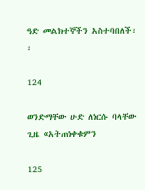ዓድ መልክተኞችን አስተባበለች፡፡

124

ወንድማቸው ሁድ ለነርሱ ባላቸው ጊዜ «አትጠነቀቁምን

125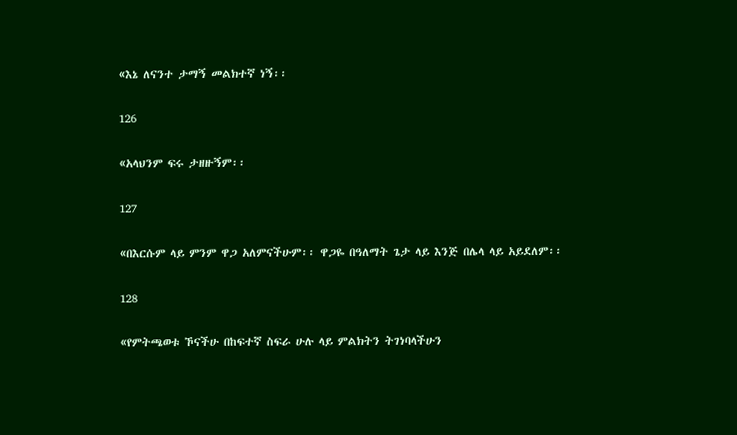«እኔ ለናንተ ታማኝ መልክተኛ ነኝ፡፡

126

«አላህንም ፍሩ ታዘዙኝም፡፡

127

«በእርሱም ላይ ምንም ዋጋ አለምናችሁም፡፡ ዋጋዬ በዓለማት ጌታ ላይ እንጅ በሌላ ላይ አይደለም፡፡

128

«የምትጫወቱ ኾናችሁ በከፍተኛ ስፍራ ሁሉ ላይ ምልክትን ትገነባላችሁን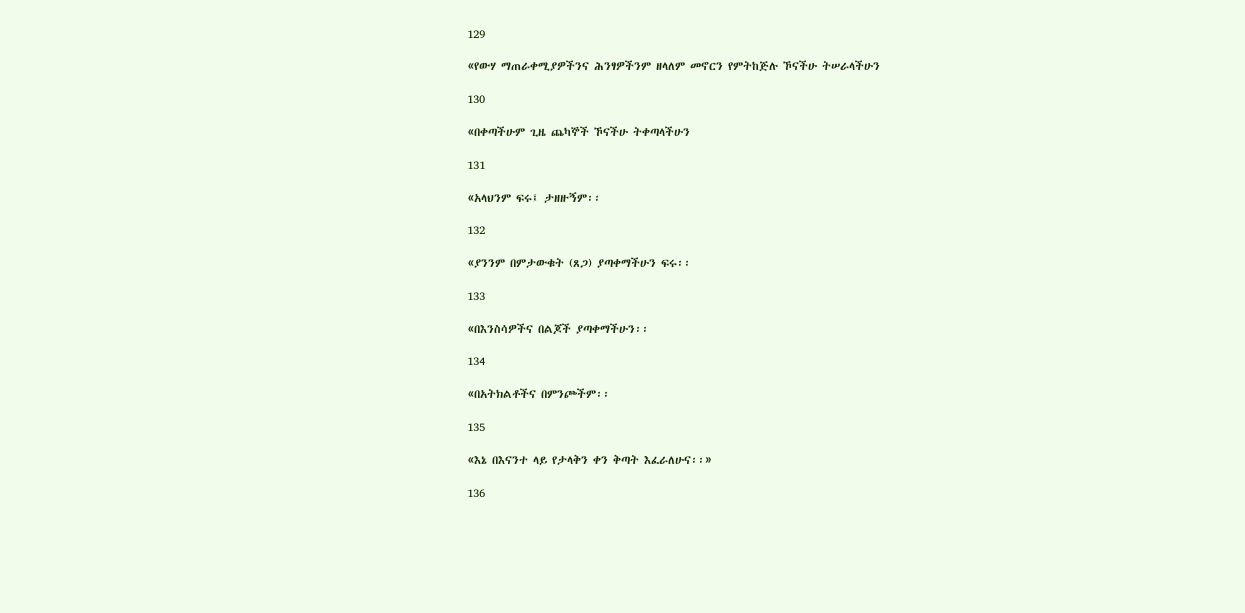129

«የውሃ ማጠራቀሚያዎችንና ሕንፃዎችንም ዘላለም መኖርን የምትከጅሉ ኾናችሁ ትሠራላችሁን

130

«በቀጣችሁም ጊዜ ጨካኞች ኾናችሁ ትቀጣላችሁን

131

«አላህንም ፍሩ፤ ታዘዙኝም፡፡

132

«ያንንም በምታውቁት (ጸጋ) ያጣቀማችሁን ፍሩ፡፡

133

«በእንስሳዎችና በልጆች ያጣቀማችሁን፡፡

134

«በአትክልቶችና በምንጮችም፡፡

135

«እኔ በእናንተ ላይ የታላቅን ቀን ቅጣት እፈራለሁና፡፡»

136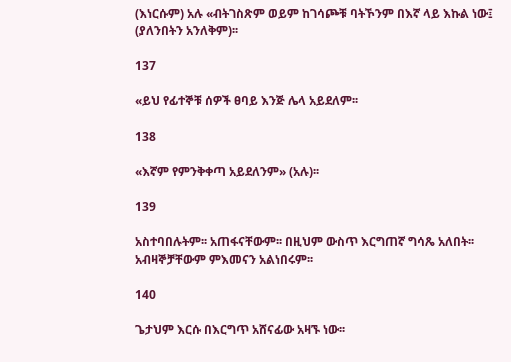(እነርሱም) አሉ «ብትገስጽም ወይም ከገሳጮቹ ባትኾንም በእኛ ላይ እኩል ነው፤ (ያለንበትን አንለቅም)፡፡

137

«ይህ የፊተኞቹ ሰዎች ፀባይ እንጅ ሌላ አይደለም፡፡

138

«እኛም የምንቅቀጣ አይደለንም» (አሉ)፡፡

139

አስተባበሉትም፡፡ አጠፋናቸውም፡፡ በዚህም ውስጥ እርግጠኛ ግሳጼ አለበት፡፡ አብዛኞቻቸውም ምእመናን አልነበሩም፡፡

140

ጌታህም እርሱ በእርግጥ አሸናፊው አዛኙ ነው፡፡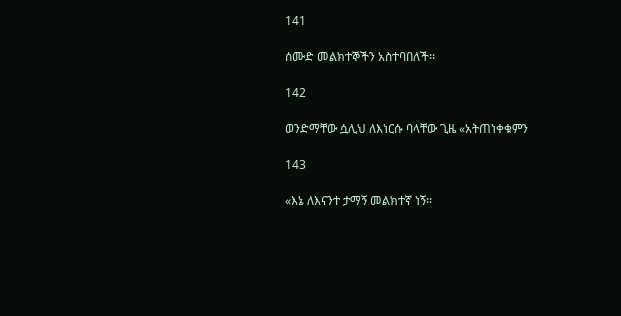141

ሰሙድ መልክተኞችን አስተባበለች፡፡

142

ወንድማቸው ሷሊህ ለእነርሱ ባላቸው ጊዜ «አትጠነቀቁምን

143

«እኔ ለእናንተ ታማኝ መልክተኛ ነኝ፡፡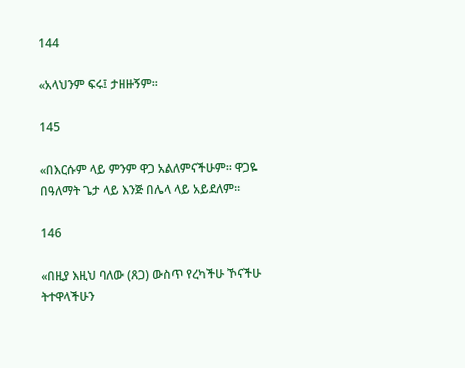144

«አላህንም ፍሩ፤ ታዘዙኝም፡፡

145

«በእርሱም ላይ ምንም ዋጋ አልለምናችሁም፡፡ ዋጋዬ በዓለማት ጌታ ላይ እንጅ በሌላ ላይ አይደለም፡፡

146

«በዚያ እዚህ ባለው (ጸጋ) ውስጥ የረካችሁ ኾናችሁ ትተዋላችሁን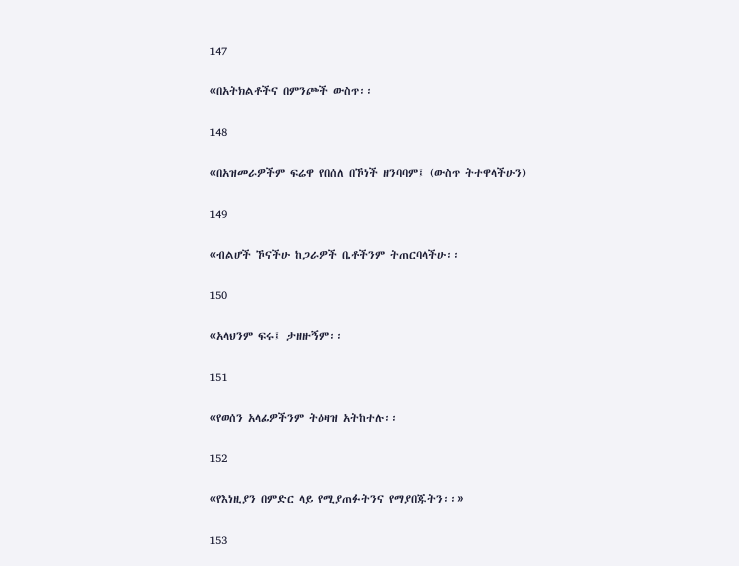147

«በአትክልቶችና በምንጮች ውስጥ፡፡

148

«በአዝመራዎችም ፍሬዋ የበሰለ በኾነች ዘንባባም፤ (ውስጥ ትተዋላችሁን)

149

«ብልሆች ኾናችሁ ከጋራዎች ቤቶችንም ትጠርባላችሁ፡፡

150

«አላህንም ፍሩ፤ ታዘዙኝም፡፡

151

«የወሰን አላፊዎችንም ትዕዛዝ አትከተሉ፡፡

152

«የእነዚያን በምድር ላይ የሚያጠፉትንና የማያበጁትን፡፡»

153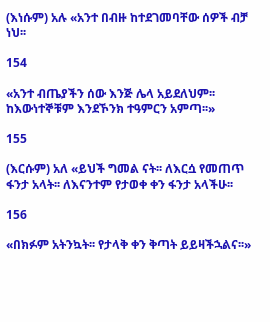(እነሱም) አሉ «አንተ በብዙ ከተደገመባቸው ሰዎች ብቻ ነህ፡፡

154

«አንተ ብጤያችን ሰው እንጅ ሌላ አይደለህም፡፡ ከእውነተኞቹም እንደኾንክ ተዓምርን አምጣ፡፡»

155

(እርሱም) አለ «ይህች ግመል ናት፡፡ ለእርሷ የመጠጥ ፋንታ አላት፡፡ ለእናንተም የታወቀ ቀን ፋንታ አላችሁ፡፡

156

«በክፉም አትንኳት፡፡ የታላቅ ቀን ቅጣት ይይዛችኋልና፡፡»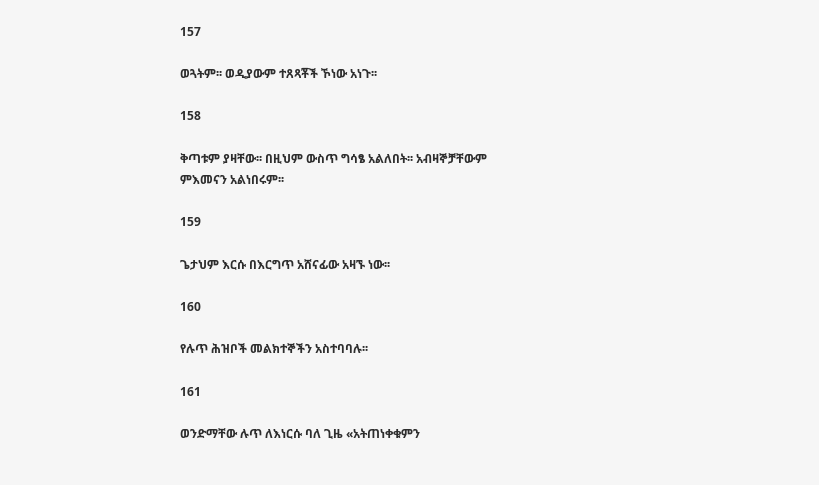157

ወጓትም፡፡ ወዲያውም ተጸጻቾች ኾነው አነጉ፡፡

158

ቅጣቱም ያዛቸው፡፡ በዚህም ውስጥ ግሳፄ አልለበት፡፡ አብዛኞቻቸውም ምእመናን አልነበሩም፡፡

159

ጌታህም እርሱ በእርግጥ አሸናፊው አዛኙ ነው፡፡

160

የሉጥ ሕዝቦች መልክተኞችን አስተባባሉ፡፡

161

ወንድማቸው ሉጥ ለእነርሱ ባለ ጊዜ «አትጠነቀቁምን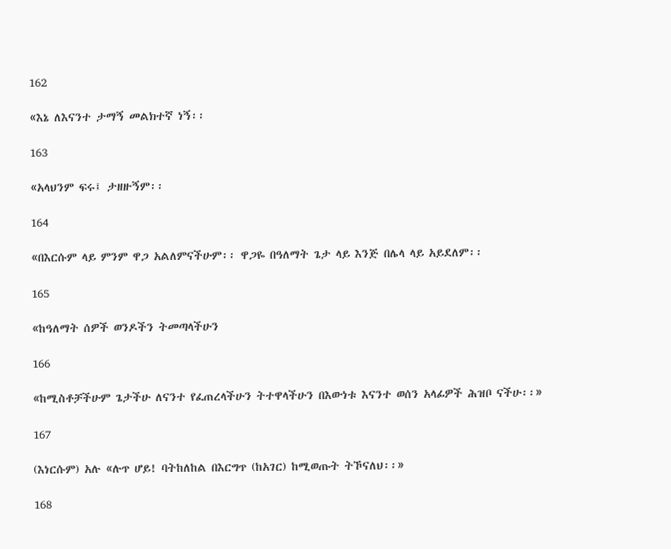162

«እኔ ለእናንተ ታማኝ መልክተኛ ነኝ፡፡

163

«አላህንም ፍሩ፤ ታዘዙኝም፡፡

164

«በእርሱም ላይ ምንም ዋጋ አልለምናችሁም፡፡ ዋጋዬ በዓለማት ጌታ ላይ እንጅ በሌላ ላይ አይደለም፡፡

165

«ከዓለማት ሰዎች ወንዶችን ትመጣላችሁን

166

«ከሚስቶቻችሁም ጌታችሁ ለናንተ የፈጠረላችሁን ትተዋላችሁን በእውነቱ እናንተ ወሰን አላፊዎች ሕዝቦ ናችሁ፡፡»

167

(እነርሱም) አሉ «ሉጥ ሆይ! ባትከለከል በእርግጥ (ከአገር) ከሚወጡት ትኾናለህ፡፡»

168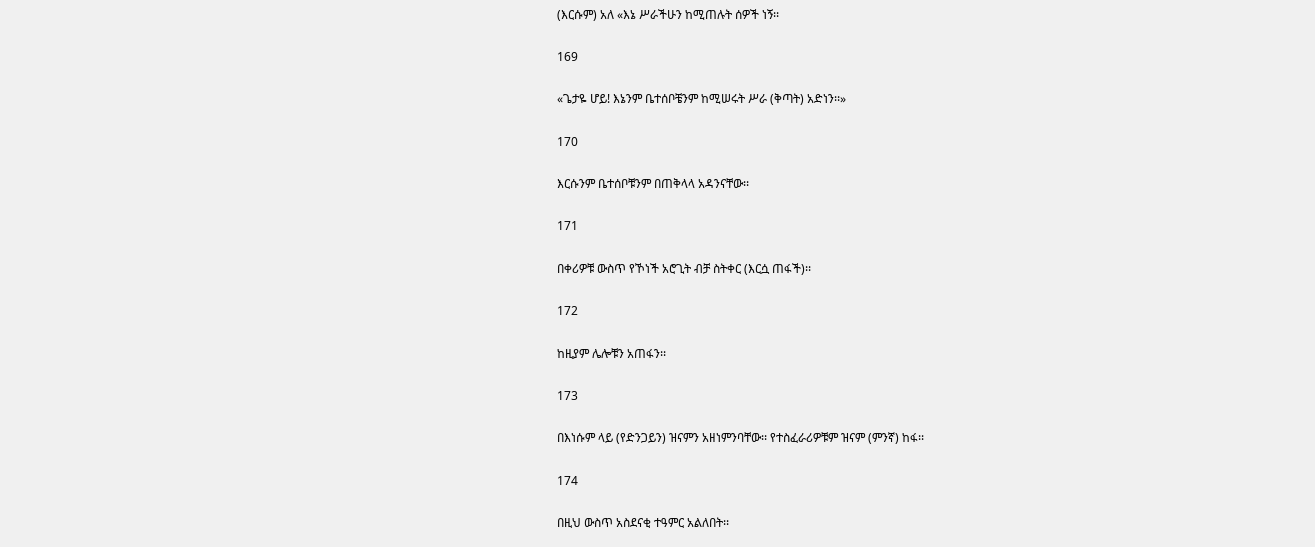(እርሱም) አለ «እኔ ሥራችሁን ከሚጠሉት ሰዎች ነኝ፡፡

169

«ጌታዬ ሆይ! እኔንም ቤተሰቦቼንም ከሚሠሩት ሥራ (ቅጣት) አድነን፡፡»

170

እርሱንም ቤተሰቦቹንም በጠቅላላ አዳንናቸው፡፡

171

በቀሪዎቹ ውስጥ የኾነች አሮጊት ብቻ ስትቀር (እርሷ ጠፋች)፡፡

172

ከዚያም ሌሎቹን አጠፋን፡፡

173

በእነሱም ላይ (የድንጋይን) ዝናምን አዘነምንባቸው፡፡ የተስፈራሪዎቹም ዝናም (ምንኛ) ከፋ፡፡

174

በዚህ ውስጥ አስደናቂ ተዓምር አልለበት፡፡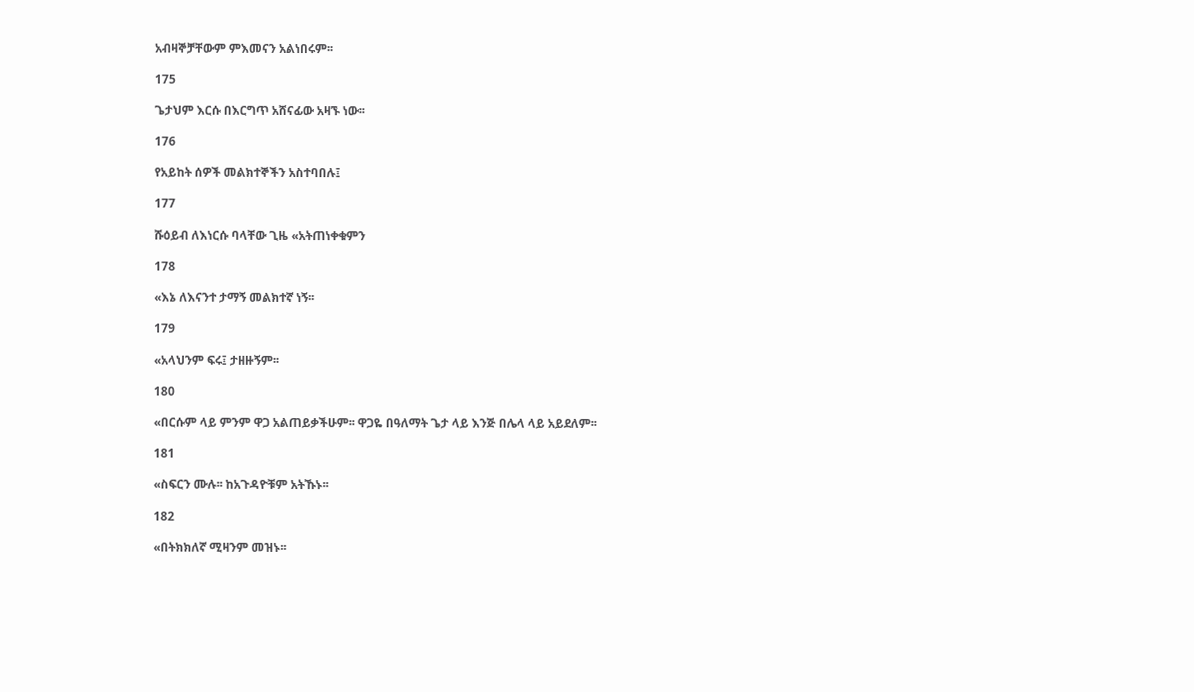አብዛኞቻቸውም ምእመናን አልነበሩም፡፡

175

ጌታህም እርሱ በእርግጥ አሸናፊው አዛኙ ነው፡፡

176

የአይከት ሰዎች መልክተኞችን አስተባበሉ፤

177

ሹዕይብ ለእነርሱ ባላቸው ጊዜ «አትጠነቀቁምን

178

«እኔ ለእናንተ ታማኝ መልክተኛ ነኝ፡፡

179

«አላህንም ፍሩ፤ ታዘዙኝም፡፡

180

«በርሱም ላይ ምንም ዋጋ አልጠይቃችሁም፡፡ ዋጋዬ በዓለማት ጌታ ላይ እንጅ በሌላ ላይ አይደለም፡፡

181

«ስፍርን ሙሉ፡፡ ከአጉዳዮቹም አትኹኑ፡፡

182

«በትክክለኛ ሚዛንም መዝኑ፡፡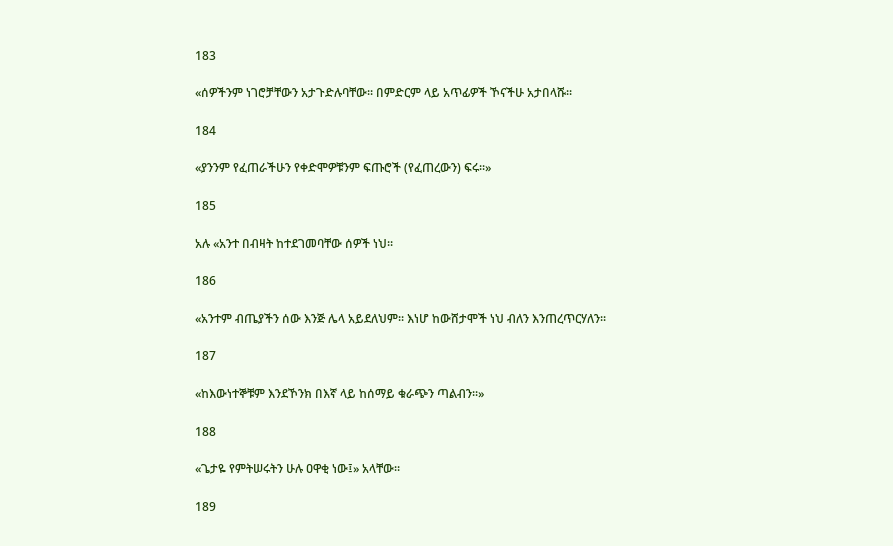183

«ሰዎችንም ነገሮቻቸውን አታጉድሉባቸው፡፡ በምድርም ላይ አጥፊዎች ኾናችሁ አታበላሹ፡፡

184

«ያንንም የፈጠራችሁን የቀድሞዎቹንም ፍጡሮች (የፈጠረውን) ፍሩ፡፡»

185

አሉ «አንተ በብዛት ከተደገመባቸው ሰዎች ነህ፡፡

186

«አንተም ብጤያችን ሰው እንጅ ሌላ አይደለህም፡፡ እነሆ ከውሸታሞች ነህ ብለን እንጠረጥርሃለን፡፡

187

«ከእውነተኞቹም እንደኾንክ በእኛ ላይ ከሰማይ ቁራጭን ጣልብን፡፡»

188

«ጌታዬ የምትሠሩትን ሁሉ ዐዋቂ ነው፤» አላቸው፡፡

189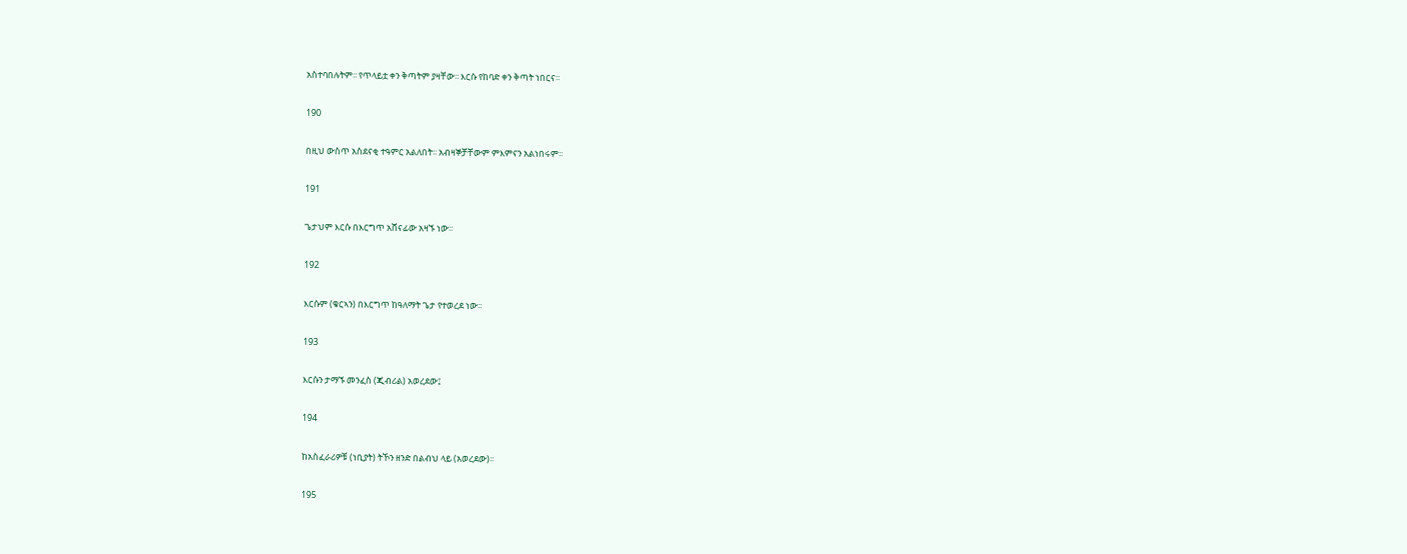አስተባበሉትም፡፡ የጥላይቷ ቀን ቅጣትም ያዛቸው፡፡ እርሱ የከባድ ቀን ቅጣት ነበርና፡፡

190

በዚህ ውስጥ አስደናቂ ተዓምር አልለበት፡፡ አብዛኞቻቸውም ምእምናን አልነበሩም፡፡

191

ጌታህም እርሱ በእርግጥ አሸናፊው አዛኙ ነው፡፡

192

እርሱም (ቁርኣን) በእርግጥ ከዓለማት ጌታ የተወረደ ነው፡፡

193

እርሱን ታማኙ መንፈስ (ጂብሪል) አወረደው፤

194

ከአስፈራሪዎቹ (ነቢያት) ትኾን ዘንድ በልብህ ላይ (አወረደው)፡፡

195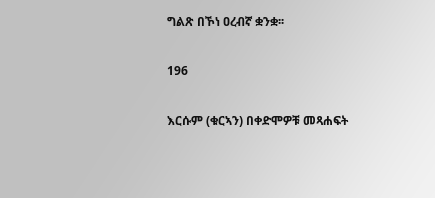ግልጽ በኾነ ዐረብኛ ቋንቋ፡፡

196

እርሱም (ቁርኣን) በቀድሞዎቹ መጻሐፍት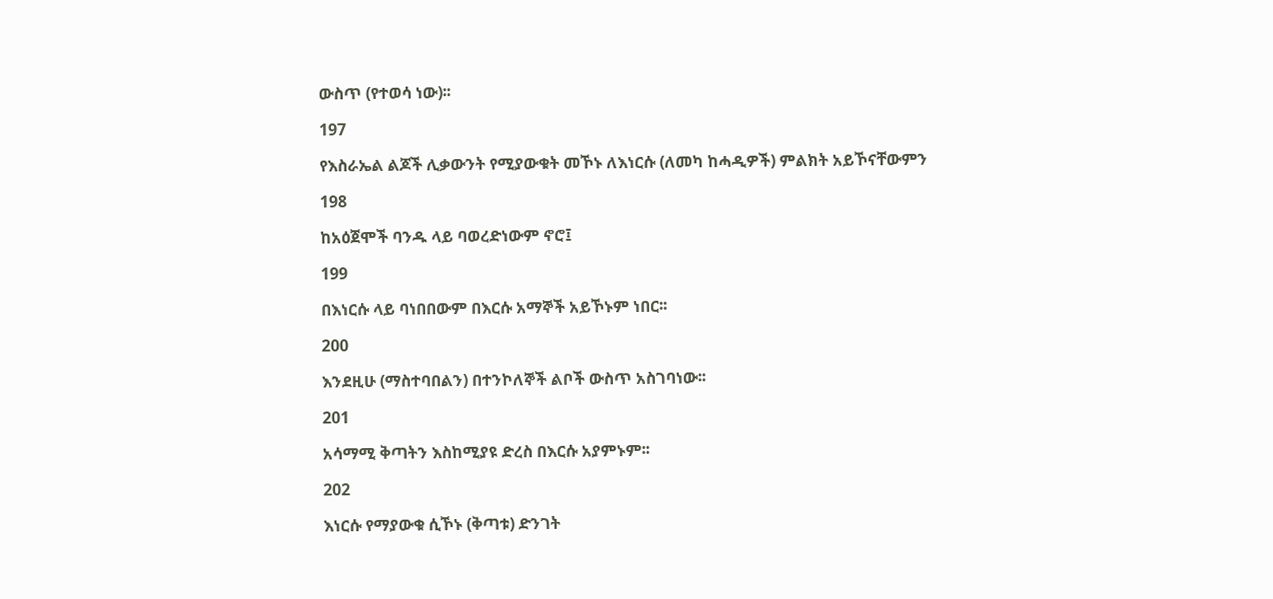ውስጥ (የተወሳ ነው)፡፡

197

የእስራኤል ልጆች ሊቃውንት የሚያውቁት መኾኑ ለእነርሱ (ለመካ ከሓዲዎች) ምልክት አይኾናቸውምን

198

ከአዕጀሞች ባንዱ ላይ ባወረድነውም ኖሮ፤

199

በእነርሱ ላይ ባነበበውም በእርሱ አማኞች አይኾኑም ነበር፡፡

200

እንደዚሁ (ማስተባበልን) በተንኮለኞች ልቦች ውስጥ አስገባነው፡፡

201

አሳማሚ ቅጣትን እስከሚያዩ ድረስ በእርሱ አያምኑም፡፡

202

እነርሱ የማያውቁ ሲኾኑ (ቅጣቱ) ድንገት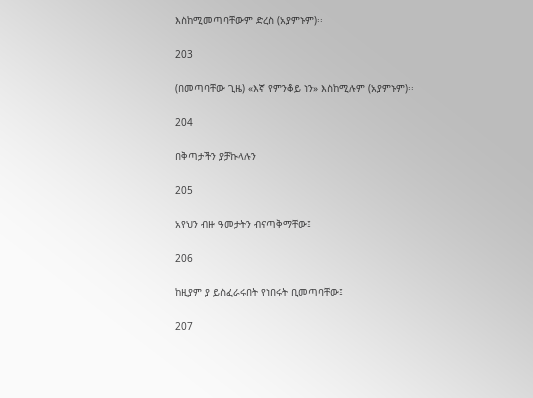እስከሚመጣባቸውም ድረስ (አያምኑም)፡፡

203

(በመጣባቸው ጊዜ) «እኛ የምንቆይ ነን» እስከሚሉም (አያምኑም)፡፡

204

በቅጣታችን ያቻኩላሉን

205

አየህን ብዙ ዓመታትን ብናጣቅማቸው፤

206

ከዚያም ያ ይስፈራሩበት የነበሩት ቢመጣባቸው፤

207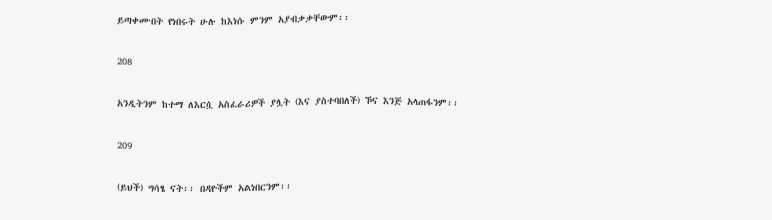ይጣቀሙበት የነበሩት ሁሉ ከእነሱ ምንም አያብቃቃቸውም፡፡

208

አንዲትንም ከተማ ለእርሷ አስፈራሪዎች ያሏት (እና ያስተባበለች) ኾና እንጅ አላጠፋንም፡፡

209

(ይህች) ግሳፄ ናት፡፡ በዳዮችም አልነበርንም፡፡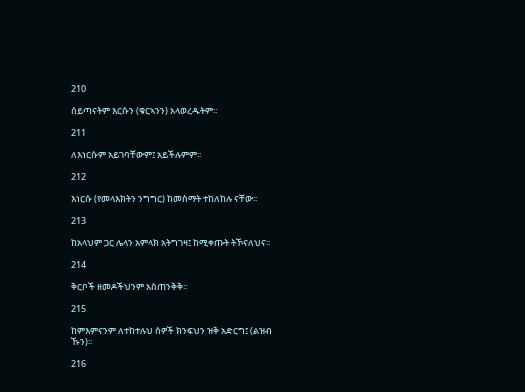210

ሰይጣናትም እርሱን (ቁርኣንን) አላወረዱትም፡፡

211

ለእነርሱም አይገባቸውም፤ አይችሉምም፡፡

212

እነርሱ (የመላእክትን ንግግር) ከመስማት ተከለከሉ ናቸው፡፡

213

ከአላህም ጋር ሌላን አምላክ አትግገዛ፤ ከሚቀጡት ትኾናለህና፡፡

214

ቅርቦች ዘመዶችህንም አስጠንቅቅ፡፡

215

ከምእምናንም ለተከተሉህ ሰዎች ክንፍህን ዝቅ አድርግ፤ (ልዝብ ኹን)፡፡

216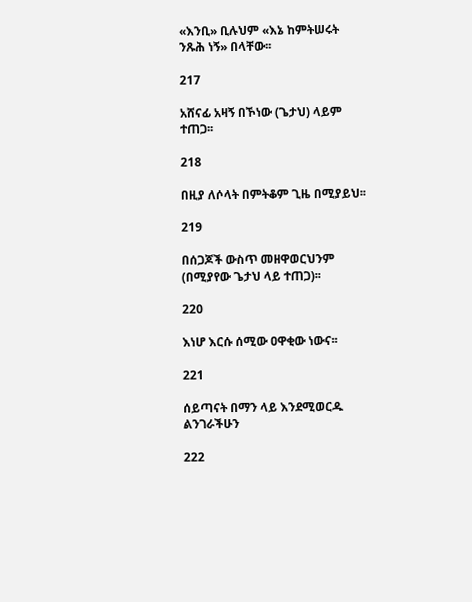«እንቢ» ቢሉህም «እኔ ከምትሠሩት ንጹሕ ነኝ» በላቸው፡፡

217

አሸናፊ አዛኝ በኾነው (ጌታህ) ላይም ተጠጋ፡፡

218

በዚያ ለሶላት በምትቆም ጊዜ በሚያይህ፡፡

219

በሰጋጆች ውስጥ መዘዋወርህንም (በሚያየው ጌታህ ላይ ተጠጋ)፡፡

220

እነሆ እርሱ ሰሚው ዐዋቂው ነውና፡፡

221

ሰይጣናት በማን ላይ እንደሚወርዱ ልንገራችሁን

222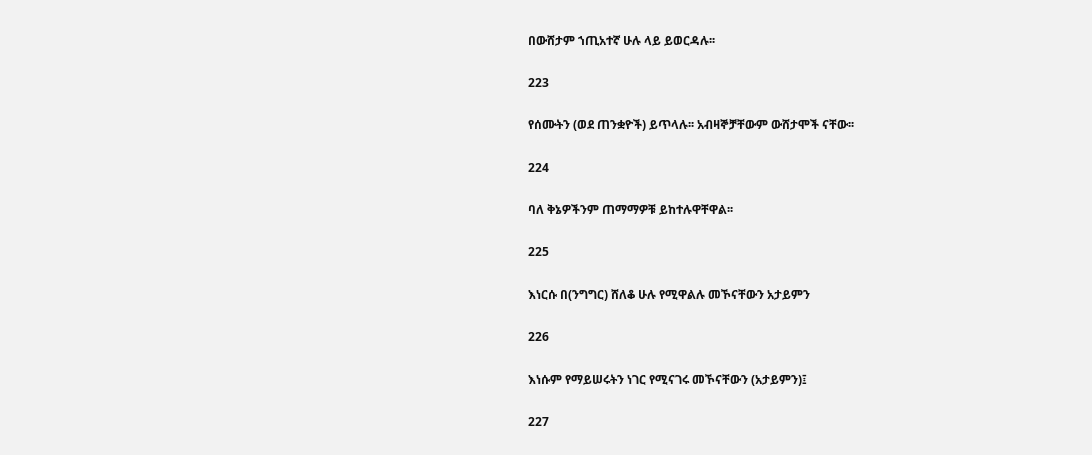በውሸታም ኀጢአተኛ ሁሉ ላይ ይወርዳሉ፡፡

223

የሰሙትን (ወደ ጠንቋዮች) ይጥላሉ፡፡ አብዛኞቻቸውም ውሸታሞች ናቸው፡፡

224

ባለ ቅኔዎችንም ጠማማዎቹ ይከተሉዋቸዋል፡፡

225

እነርሱ በ(ንግግር) ሸለቆ ሁሉ የሚዋልሉ መኾናቸውን አታይምን

226

እነሱም የማይሠሩትን ነገር የሚናገሩ መኾናቸውን (አታይምን)፤

227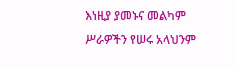እነዚያ ያመኑና መልካም ሥራዎችን የሠሩ አላህንም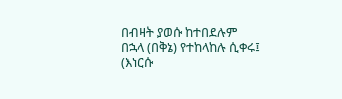በብዛት ያወሱ ከተበደሉም በኋላ (በቅኔ) የተከላከሉ ሲቀሩ፤ (እነርሱ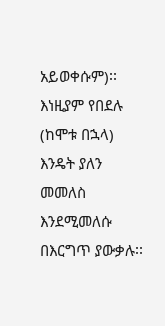አይወቀሱም)፡፡ እነዚያም የበደሉ (ከሞቱ በኋላ) እንዴት ያለን መመለስ እንደሚመለሱ በእርግጥ ያውቃሉ፡፡